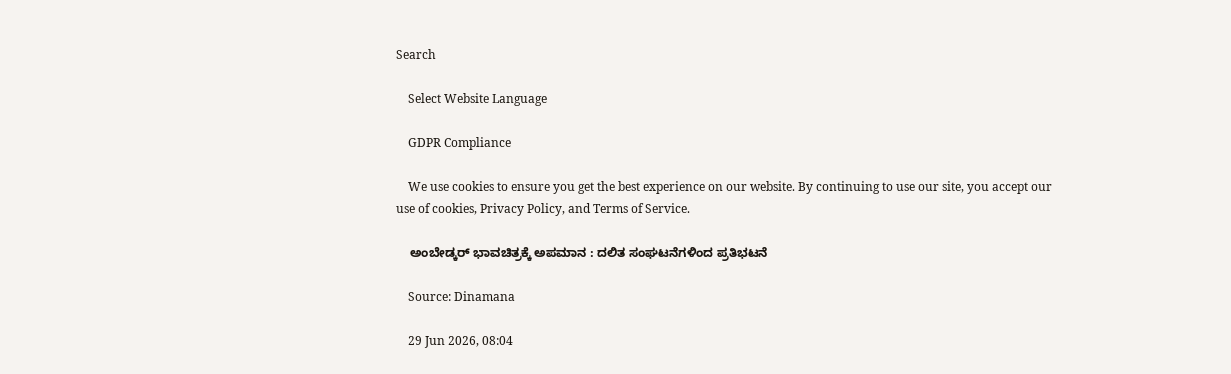Search

    Select Website Language

    GDPR Compliance

    We use cookies to ensure you get the best experience on our website. By continuing to use our site, you accept our use of cookies, Privacy Policy, and Terms of Service.

    ಅಂಬೇಡ್ಕರ್ ಭಾವಚಿತ್ರಕ್ಕೆ ಅಪಮಾನ : ದಲಿತ ಸಂಘಟನೆಗಳಿಂದ ಪ್ರತಿಭಟನೆ

    Source: Dinamana

    29 Jun 2026, 08:04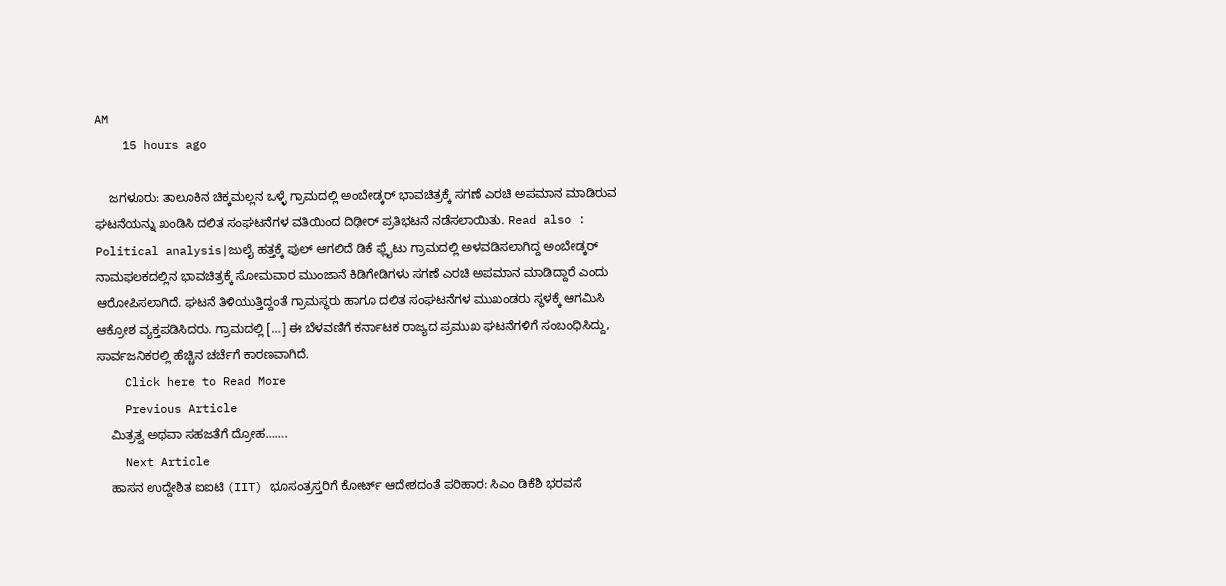AM
    15 hours ago

    ಜಗಳೂರು: ತಾಲೂಕಿನ ಚಿಕ್ಕಮಲ್ಲನ ಒಳ್ಳೆ ಗ್ರಾಮದಲ್ಲಿ ಅಂಬೇಡ್ಕರ್ ಭಾವಚಿತ್ರಕ್ಕೆ ಸಗಣೆ ಎರಚಿ ಅಪಮಾನ ಮಾಡಿರುವ ಘಟನೆಯನ್ನು ಖಂಡಿಸಿ ದಲಿತ ಸಂಘಟನೆಗಳ ವತಿಯಿಂದ ದಿಢೀರ್ ಪ್ರತಿಭಟನೆ ನಡೆಸಲಾಯಿತು. Read also : Political analysis|ಜುಲೈ ಹತ್ತಕ್ಕೆ ಪುಲ್ ಆಗಲಿದೆ ಡಿಕೆ ಫ್ಲೈಟು ಗ್ರಾಮದಲ್ಲಿ ಅಳವಡಿಸಲಾಗಿದ್ದ ಅಂಬೇಡ್ಕರ್ ನಾಮಫಲಕದಲ್ಲಿನ ಭಾವಚಿತ್ರಕ್ಕೆ ಸೋಮವಾರ ಮುಂಜಾನೆ ಕಿಡಿಗೇಡಿಗಳು ಸಗಣೆ ಎರಚಿ ಅಪಮಾನ ಮಾಡಿದ್ದಾರೆ ಎಂದು ಆರೋಪಿಸಲಾಗಿದೆ. ಘಟನೆ ತಿಳಿಯುತ್ತಿದ್ದಂತೆ ಗ್ರಾಮಸ್ಥರು ಹಾಗೂ ದಲಿತ ಸಂಘಟನೆಗಳ ಮುಖಂಡರು ಸ್ಥಳಕ್ಕೆ ಆಗಮಿಸಿ ಆಕ್ರೋಶ ವ್ಯಕ್ತಪಡಿಸಿದರು. ಗ್ರಾಮದಲ್ಲಿ […] ಈ ಬೆಳವಣಿಗೆ ಕರ್ನಾಟಕ ರಾಜ್ಯದ ಪ್ರಮುಖ ಘಟನೆಗಳಿಗೆ ಸಂಬಂಧಿಸಿದ್ದು, ಸಾರ್ವಜನಿಕರಲ್ಲಿ ಹೆಚ್ಚಿನ ಚರ್ಚೆಗೆ ಕಾರಣವಾಗಿದೆ.
    Click here to Read More
    Previous Article
    ಮಿತ್ರತ್ವ ಅಥವಾ ಸಹಜತೆಗೆ ದ್ರೋಹ…….
    Next Article
    ಹಾಸನ ಉದ್ದೇಶಿತ ಐಐಟಿ (IIT) ಭೂಸಂತ್ರಸ್ತರಿಗೆ ಕೋರ್ಟ್ ಆದೇಶದಂತೆ ಪರಿಹಾರ: ಸಿಎಂ ಡಿಕೆಶಿ ಭರವಸೆ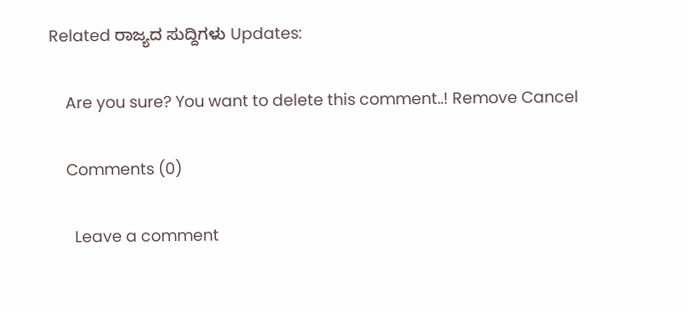Related ರಾಜ್ಯದ ಸುದ್ದಿಗಳು Updates:

    Are you sure? You want to delete this comment..! Remove Cancel

    Comments (0)

      Leave a comment